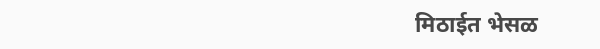मिठाईत भेसळ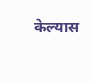केल्यास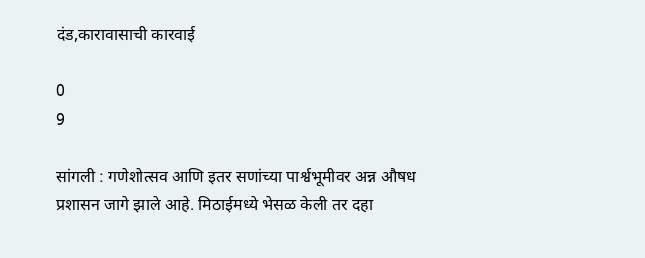दंड,कारावासाची कारवाई

0
9

सांगली : गणेशोत्सव आणि इतर सणांच्या पार्श्वभूमीवर अन्न औषध प्रशासन जागे झाले आहे. मिठाईमध्ये भेसळ केली तर दहा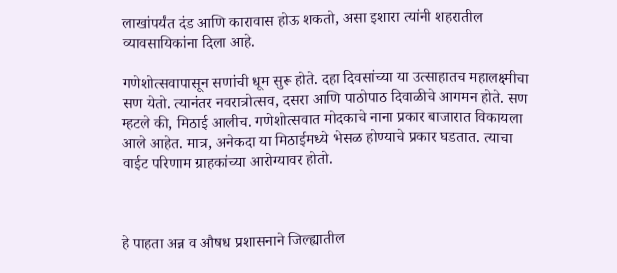लाखांपर्यंत दंड आणि कारावास होऊ शकतो, असा इशारा त्यांनी शहरातील व्यावसायिकांना दिला आहे.

गणेशोत्सवापासून सणांची धूम सुरू होते. दहा दिवसांच्या या उत्साहातच महालक्ष्मीचा सण येतो. त्यानंतर नवरात्रोत्सव, दसरा आणि पाठोपाठ दिवाळीचे आगमन होते. सण म्हटले की, मिठाई आलीच. गणेशोत्सवात मोदकाचे नाना प्रकार बाजारात विकायला आले आहेत. मात्र, अनेकदा या मिठाईमध्ये भेसळ होण्याचे प्रकार घडतात. त्याचा वाईट परिणाम ग्राहकांच्या आरोग्यावर होतो.



हे पाहता अन्न व औषध प्रशासनाने जिल्ह्यातील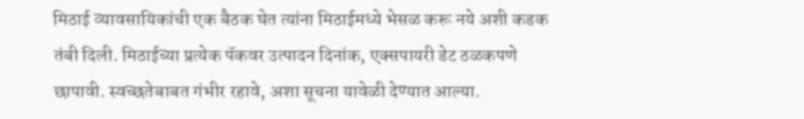मिठाई व्यावसायिकांची एक बैठक घेत त्यांना मिठाईमध्ये भेसळ करू नये अशी कडक तंबी दिली. मिठाईच्या प्रत्येक पॅकवर उत्पादन दिनांक, एक्सपायरी डेट ठळकपणे छापावी. स्वच्छतेबाबत गंभीर रहावे, अशा सूचना यावेळी देण्यात आल्या.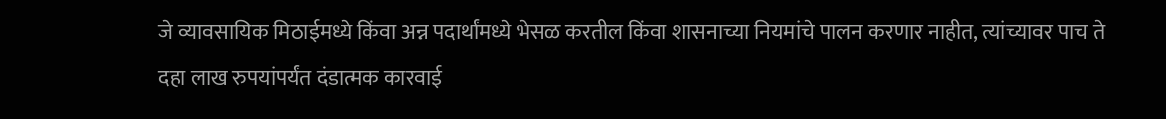जे व्यावसायिक मिठाईमध्ये किंवा अन्न पदार्थांमध्ये भेसळ करतील किंवा शासनाच्या नियमांचे पालन करणार नाहीत, त्यांच्यावर पाच ते दहा लाख रुपयांपर्यंत दंडात्मक कारवाई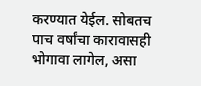करण्यात येईल. सोबतच पाच वर्षांचा कारावासही भोगावा लागेल, असा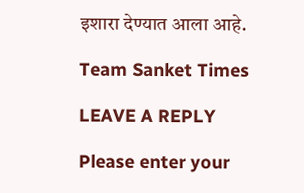इशारा देण्यात आला आहे.

Team Sanket Times

LEAVE A REPLY

Please enter your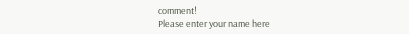comment!
Please enter your name here